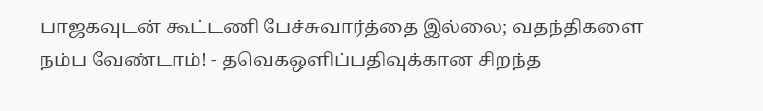பாஜகவுடன் கூட்டணி பேச்சுவார்த்தை இல்லை; வதந்திகளை நம்ப வேண்டாம்! - தவெகஒளிப்பதிவுக்கான சிறந்த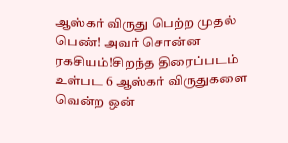ஆஸ்கர் விருது பெற்ற முதல் பெண்! அவர் சொன்ன ரகசியம்!சிறந்த திரைப்படம் உள்பட 6 ஆஸ்கர் விருதுகளை வென்ற ஒன்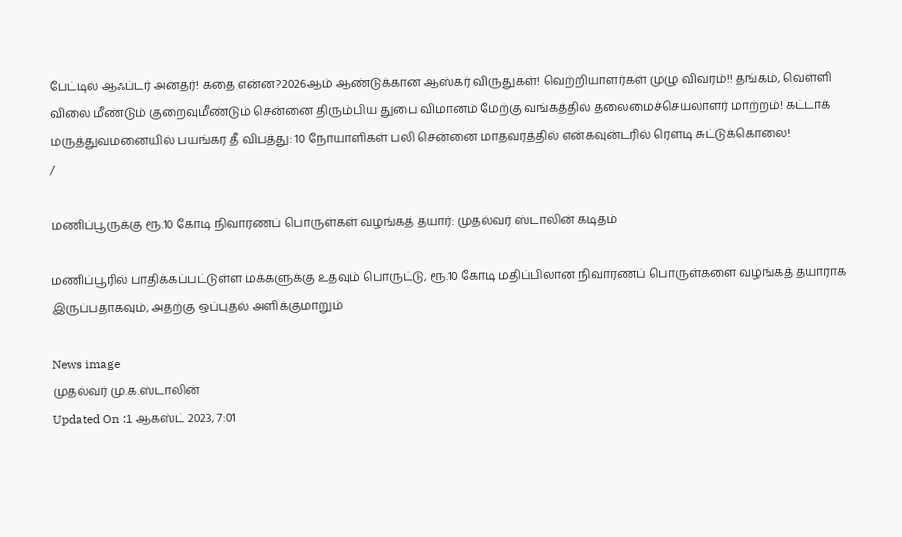பேட்டில் ஆஃப்டர் அனதர்! கதை என்ன?2026ஆம் ஆண்டுக்கான ஆஸ்கர் விருதுகள்! வெற்றியாளர்கள் முழு விவரம்!! தங்கம், வெள்ளி விலை மீண்டும் குறைவுமீண்டும் சென்னை திரும்பிய துபை விமானம் மேற்கு வங்கத்தில் தலைமைச்செயலாளர் மாற்றம்! கட்டாக் மருத்துவமனையில் பயங்கர தீ விபத்து: 10 நோயாளிகள் பலி சென்னை மாதவரத்தில் என்கவுன்டரில் ரௌடி சுட்டுக்கொலை!
/

மணிப்பூருக்கு ரூ.10 கோடி நிவாரணப் பொருள்கள் வழங்கத் தயார்: முதல்வர் ஸ்டாலின் கடிதம்

மணிப்பூரில் பாதிக்கப்பட்டுள்ள மக்களுக்கு உதவும் பொருட்டு, ரூ.10 கோடி மதிப்பிலான நிவாரணப் பொருள்களை வழங்கத் தயாராக இருப்பதாகவும், அதற்கு ஒப்புதல் அளிக்குமாறும்

News image
முதல்வர் மு.க.ஸ்டாலின்
Updated On :1 ஆகஸ்ட் 2023, 7:01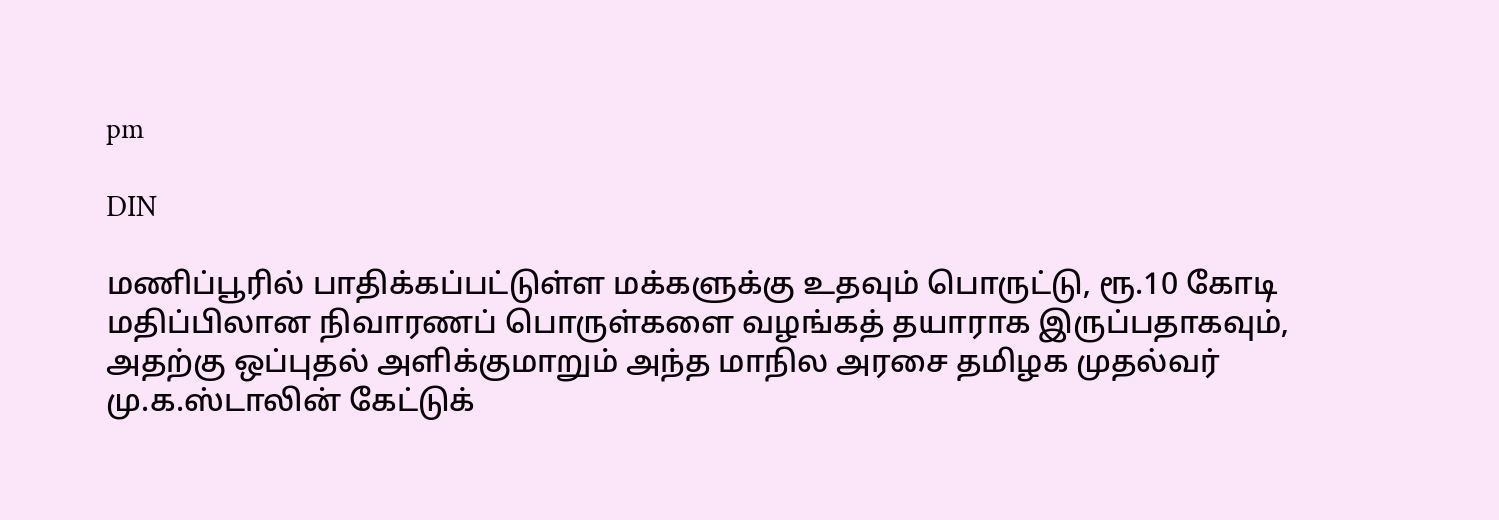pm

DIN

மணிப்பூரில் பாதிக்கப்பட்டுள்ள மக்களுக்கு உதவும் பொருட்டு, ரூ.10 கோடி மதிப்பிலான நிவாரணப் பொருள்களை வழங்கத் தயாராக இருப்பதாகவும், அதற்கு ஒப்புதல் அளிக்குமாறும் அந்த மாநில அரசை தமிழக முதல்வர் மு.க.ஸ்டாலின் கேட்டுக்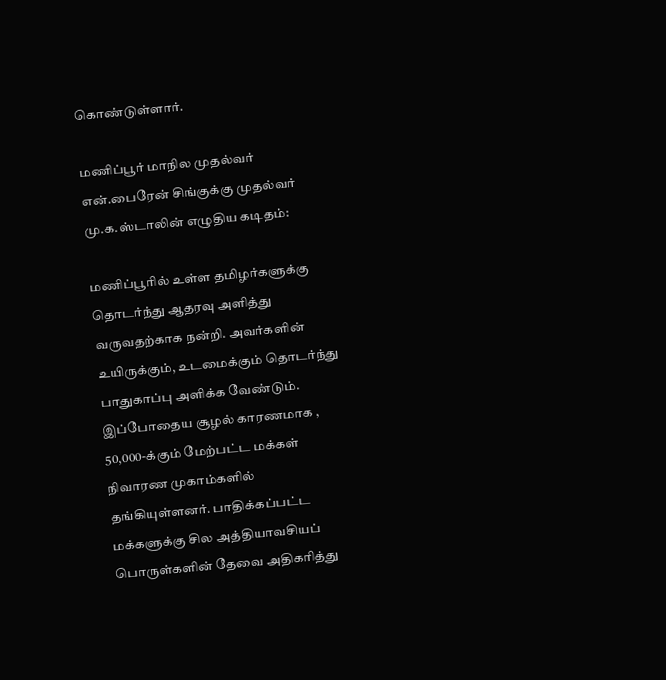கொண்டுள்ளார்.

மணிப்பூர் மாநில முதல்வர் என்.பைரேன் சிங்குக்கு முதல்வர் மு.க.ஸ்டாலின் எழுதிய கடிதம்:

மணிப்பூரில் உள்ள தமிழர்களுக்கு தொடர்ந்து ஆதரவு அளித்து வருவதற்காக நன்றி. அவர்களின் உயிருக்கும், உடமைக்கும் தொடர்ந்து பாதுகாப்பு அளிக்க வேண்டும். இப்போதைய சூழல் காரணமாக , 50,000-க்கும் மேற்பட்ட மக்கள் நிவாரண முகாம்களில் தங்கியுள்ளனர். பாதிக்கப்பட்ட மக்களுக்கு சில அத்தியாவசியப் பொருள்களின் தேவை அதிகரித்து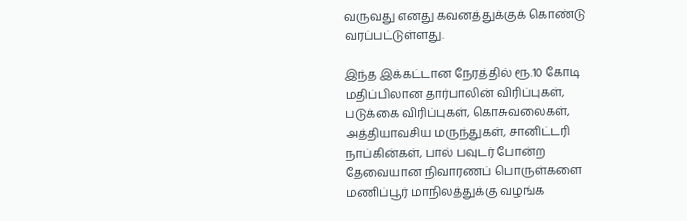வருவது எனது கவனத்துக்குக் கொண்டு வரப்பட்டுள்ளது.

இந்த இக்கட்டான நேரத்தில் ரூ.10 கோடி மதிப்பிலான தார்பாலின் விரிப்புகள், படுக்கை விரிப்புகள், கொசுவலைகள், அத்தியாவசிய மருந்துகள், சானிட்டரி நாப்கின்கள், பால் பவுடர் போன்ற தேவையான நிவாரணப் பொருள்களை மணிப்பூர் மாநிலத்துக்கு வழங்க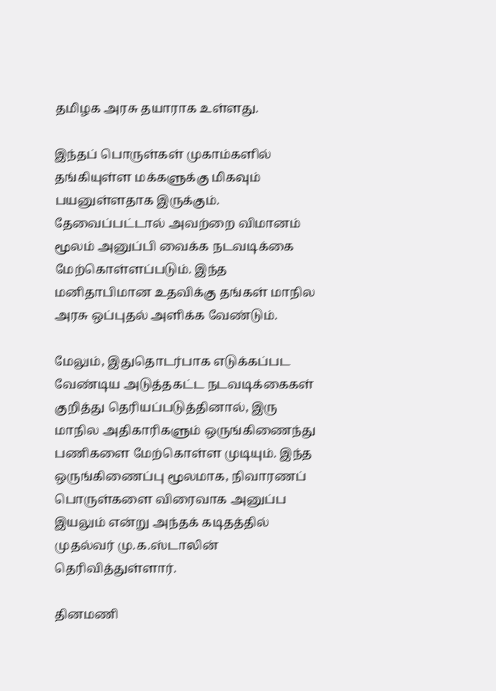தமிழக அரசு தயாராக உள்ளது.

இந்தப் பொருள்கள் முகாம்களில் தங்கியுள்ள மக்களுக்கு மிகவும் பயனுள்ளதாக இருக்கும். தேவைப்பட்டால் அவற்றை விமானம் மூலம் அனுப்பி வைக்க நடவடிக்கை மேற்கொள்ளப்படும். இந்த மனிதாபிமான உதவிக்கு தங்கள் மாநில அரசு ஒப்புதல் அளிக்க வேண்டும்.

மேலும், இதுதொடர்பாக எடுக்கப்பட வேண்டிய அடுத்தகட்ட நடவடிக்கைகள் குறித்து தெரியப்படுத்தினால், இரு மாநில அதிகாரிகளும் ஒருங்கிணைந்து பணிகளை மேற்கொள்ள முடியும். இந்த ஒருங்கிணைப்பு மூலமாக, நிவாரணப் பொருள்களை விரைவாக அனுப்ப இயலும் என்று அந்தக் கடிதத்தில் முதல்வர் மு.க.ஸ்டாலின் தெரிவித்துள்ளார்.

தினமணி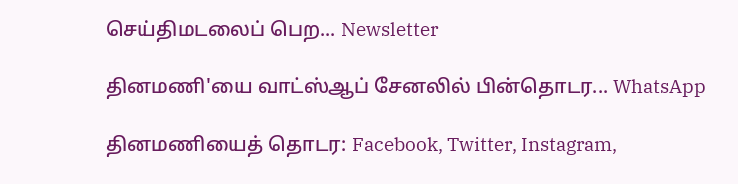செய்திமடலைப் பெற... Newsletter

தினமணி'யை வாட்ஸ்ஆப் சேனலில் பின்தொடர... WhatsApp

தினமணியைத் தொடர: Facebook, Twitter, Instagram,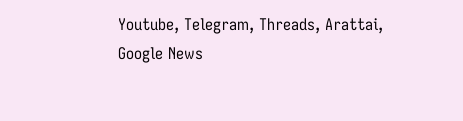Youtube, Telegram, Threads, Arattai, Google News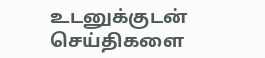உடனுக்குடன் செய்திகளை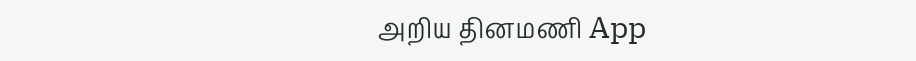அறிய தினமணி App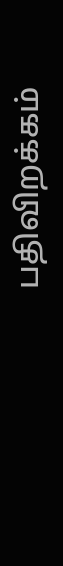பதிவிறக்கம்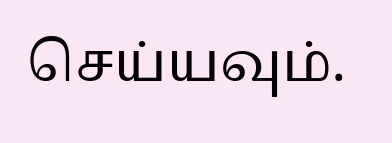செய்யவும்.